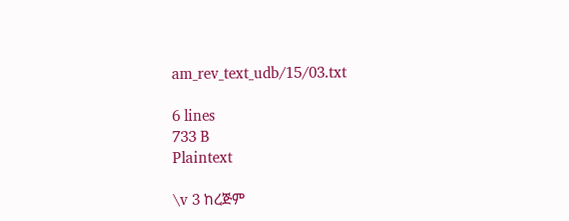am_rev_text_udb/15/03.txt

6 lines
733 B
Plaintext

\v 3 ከረጅም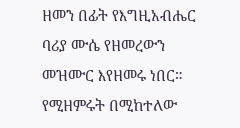ዘመን በፊት የእግዚአብሔር ባሪያ ሙሴ የዘመረውን መዝሙር እየዘመሩ ነበር። የሚዘምሩት በሚከተለው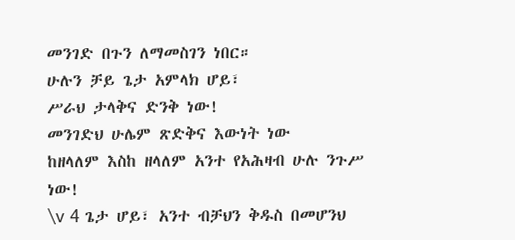መንገድ በጉን ለማመስገን ነበር።
ሁሉን ቻይ ጌታ አምላክ ሆይ፣
ሥራህ ታላቅና ድንቅ ነው!
መንገድህ ሁሌም ጽድቅና እውነት ነው
ከዘላለም እስከ ዘላለም አንተ የአሕዛብ ሁሉ ንጉሥ ነው!
\v 4 ጌታ ሆይ፣ አንተ ብቻህን ቅዱስ በመሆንህ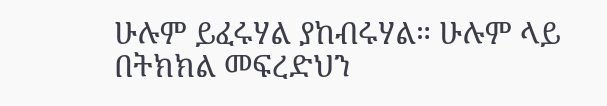ሁሉም ይፈሩሃል ያከብሩሃል። ሁሉም ላይ በትክክል መፍረድህን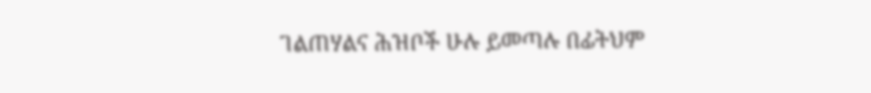ገልጠሃልና ሕዝቦች ሁሉ ይመጣሉ በፊትህም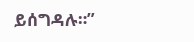ይሰግዳሉ።”